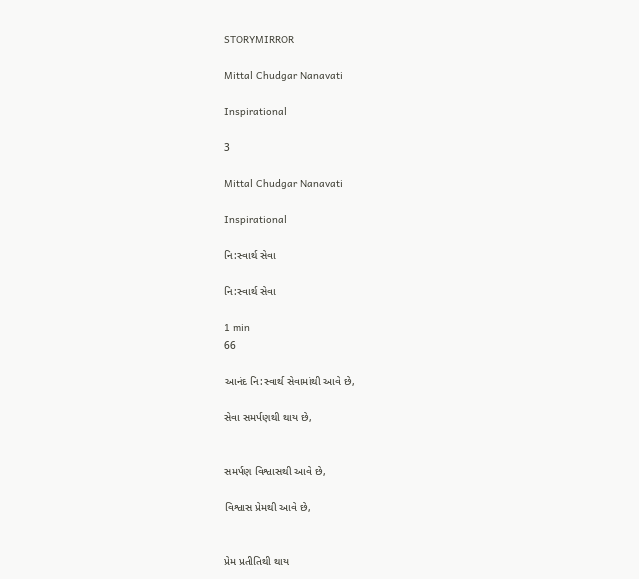STORYMIRROR

Mittal Chudgar Nanavati

Inspirational

3

Mittal Chudgar Nanavati

Inspirational

નિ:સ્વાર્થ સેવા

નિ:સ્વાર્થ સેવા

1 min
66

આનંદ નિ:સ્વાર્થ સેવામાંથી આવે છે,

સેવા સમર્પણથી થાય છે,


સમર્પણ વિશ્વાસથી આવે છે,

વિશ્વાસ પ્રેમથી આવે છે,


પ્રેમ પ્રતીતિથી થાય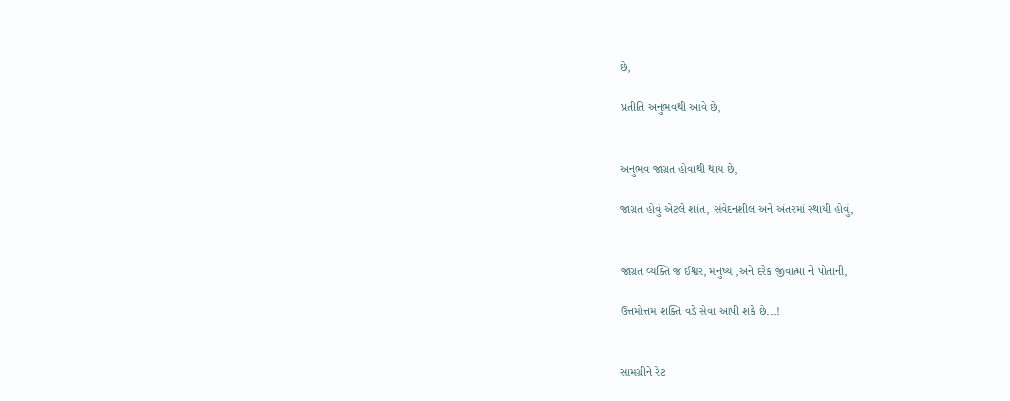છે,

પ્રતીતિ અનુભવથી આવે છે,


અનુભવ જાગ્રત હોવાથી થાય છે,

જાગ્રત હોવું એટલે શાંત, સંવેદનશીલ અને અંતરમાં સ્થાયી હોવું,


જાગ્રત વ્યક્તિ જ ઈશ્વર, મનુષ્ય ,અને દરેક જીવાત્મા ને પોતાની,

ઉત્તમોત્તમ શક્તિ વડે સેવા આપી શકે છે...!


સામગ્રીને રેટ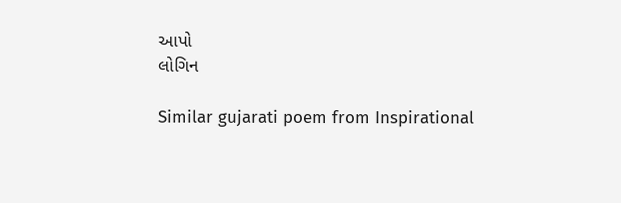આપો
લોગિન

Similar gujarati poem from Inspirational